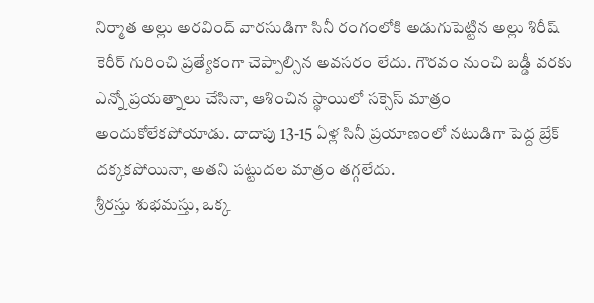నిర్మాత అల్లు అరవింద్ వారసుడిగా సినీ రంగంలోకి అడుగుపెట్టిన అల్లు శిరీష్ కెరీర్ గురించి ప్రత్యేకంగా చెప్పాల్సిన అవసరం లేదు. గౌరవం నుంచి బడ్డీ వరకు ఎన్నో ప్రయత్నాలు చేసినా, ఆశించిన స్థాయిలో సక్సెస్ మాత్రం అందుకోలేకపోయాడు. దాదాపు 13-15 ఏళ్ల సినీ ప్రయాణంలో నటుడిగా పెద్ద బ్రేక్ దక్కకపోయినా, అతని పట్టుదల మాత్రం తగ్గలేదు.
శ్రీరస్తు శుభమస్తు, ఒక్క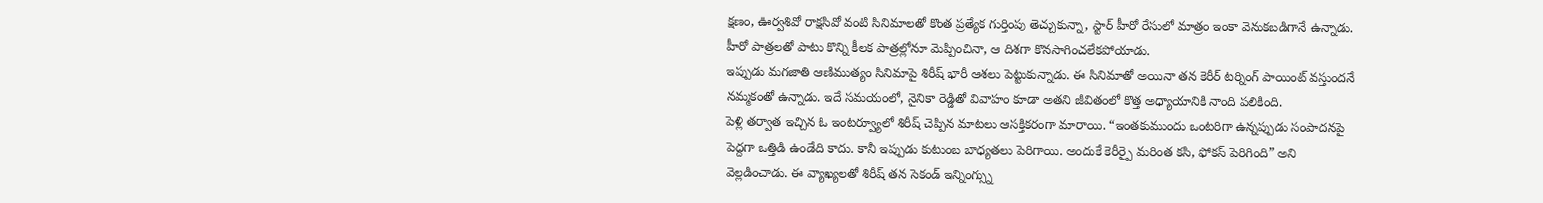క్షణం, ఊర్వశివో రాక్షసివో వంటి సినిమాలతో కొంత ప్రత్యేక గుర్తింపు తెచ్చుకున్నా, స్టార్ హీరో రేసులో మాత్రం ఇంకా వెనుకబడిగానే ఉన్నాడు. హీరో పాత్రలతో పాటు కొన్ని కీలక పాత్రల్లోనూ మెప్పించినా, ఆ దిశగా కొనసాగించలేకపోయాడు.
ఇప్పుడు మగజాతి ఆణిముత్యం సినిమాపై శిరీష్ భారీ ఆశలు పెట్టుకున్నాడు. ఈ సినిమాతో అయినా తన కెరీర్ టర్నింగ్ పాయింట్ వస్తుందనే నమ్మకంతో ఉన్నాడు. ఇదే సమయంలో, నైనికా రెడ్డితో వివాహం కూడా అతని జీవితంలో కొత్త అధ్యాయానికి నాంది పలికింది.
పెళ్లి తర్వాత ఇచ్చిన ఓ ఇంటర్వ్యూలో శిరీష్ చెప్పిన మాటలు ఆసక్తికరంగా మారాయి. “ఇంతకుముందు ఒంటరిగా ఉన్నప్పుడు సంపాదనపై పెద్దగా ఒత్తిడి ఉండేది కాదు. కానీ ఇప్పుడు కుటుంబ బాధ్యతలు పెరిగాయి. అందుకే కెరీర్పై మరింత కసి, ఫోకస్ పెరిగింది” అని వెల్లడించాడు. ఈ వ్యాఖ్యలతో శిరీష్ తన సెకండ్ ఇన్నింగ్స్ను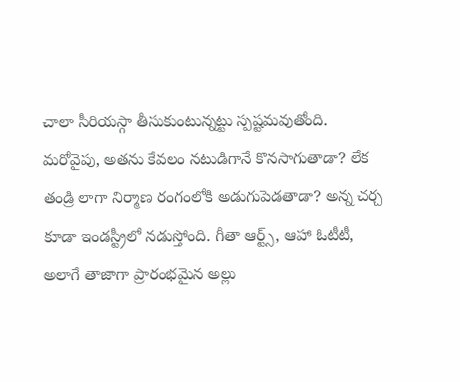చాలా సీరియస్గా తీసుకుంటున్నట్టు స్పష్టమవుతోంది.
మరోవైపు, అతను కేవలం నటుడిగానే కొనసాగుతాడా? లేక తండ్రి లాగా నిర్మాణ రంగంలోకి అడుగుపెడతాడా? అన్న చర్చ కూడా ఇండస్ట్రీలో నడుస్తోంది. గీతా ఆర్ట్స్, ఆహా ఓటీటీ, అలాగే తాజాగా ప్రారంభమైన అల్లు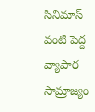సినిమాస్ వంటి పెద్ద వ్యాపార సామ్రాజ్యం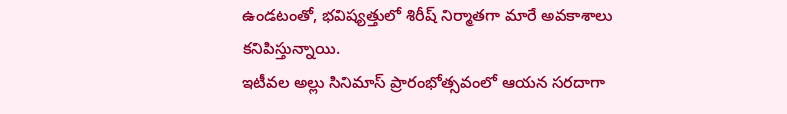ఉండటంతో, భవిష్యత్తులో శిరీష్ నిర్మాతగా మారే అవకాశాలు కనిపిస్తున్నాయి.
ఇటీవల అల్లు సినిమాస్ ప్రారంభోత్సవంలో ఆయన సరదాగా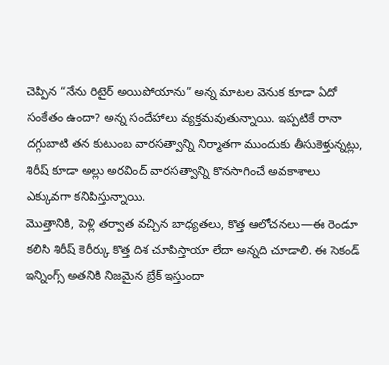చెప్పిన “నేను రిటైర్ అయిపోయాను” అన్న మాటల వెనుక కూడా ఏదో సంకేతం ఉందా? అన్న సందేహాలు వ్యక్తమవుతున్నాయి. ఇప్పటికే రానా దగ్గుబాటి తన కుటుంబ వారసత్వాన్ని నిర్మాతగా ముందుకు తీసుకెళ్తున్నట్లు, శిరీష్ కూడా అల్లు అరవింద్ వారసత్వాన్ని కొనసాగించే అవకాశాలు ఎక్కువగా కనిపిస్తున్నాయి.
మొత్తానికి, పెళ్లి తర్వాత వచ్చిన బాధ్యతలు, కొత్త ఆలోచనలు—ఈ రెండూ కలిసి శిరీష్ కెరీర్కు కొత్త దిశ చూపిస్తాయా లేదా అన్నది చూడాలి. ఈ సెకండ్ ఇన్నింగ్స్ అతనికి నిజమైన బ్రేక్ ఇస్తుందా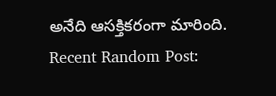అనేది ఆసక్తికరంగా మారింది.
Recent Random Post: